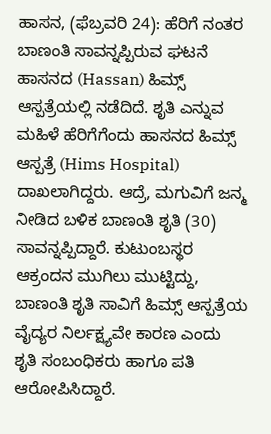ಹಾಸನ, (ಫೆಬ್ರವರಿ 24): ಹೆರಿಗೆ ನಂತರ ಬಾಣಂತಿ ಸಾವನ್ನಪ್ಪಿರುವ ಘಟನೆ ಹಾಸನದ (Hassan) ಹಿಮ್ಸ್ ಆಸ್ಪತ್ರೆಯಲ್ಲಿ ನಡೆದಿದೆ. ಶೃತಿ ಎನ್ನುವ ಮಹಿಳೆ ಹೆರಿಗೆಗೆಂದು ಹಾಸನದ ಹಿಮ್ಸ್ ಆಸ್ಪತ್ರೆ (Hims Hospital) ದಾಖಲಾಗಿದ್ದರು. ಆದ್ರೆ, ಮಗುವಿಗೆ ಜನ್ಮ ನೀಡಿದ ಬಳಿಕ ಬಾಣಂತಿ ಶೃತಿ (30) ಸಾವನ್ನಪ್ಪಿದ್ದಾರೆ. ಕುಟುಂಬಸ್ಥರ ಆಕ್ರಂದನ ಮುಗಿಲು ಮುಟ್ಟಿದ್ದು, ಬಾಣಂತಿ ಶೃತಿ ಸಾವಿಗೆ ಹಿಮ್ಸ್ ಆಸ್ಪತ್ರೆಯ ವೈದ್ಯರ ನಿರ್ಲಕ್ಷ್ಯವೇ ಕಾರಣ ಎಂದು ಶೃತಿ ಸಂಬಂಧಿಕರು ಹಾಗೂ ಪತಿ ಆರೋಪಿಸಿದ್ದಾರೆ.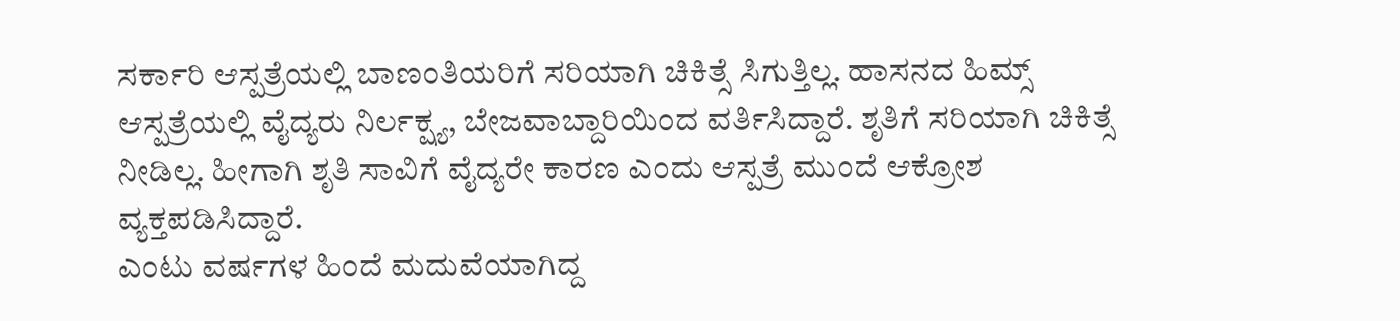ಸರ್ಕಾರಿ ಆಸ್ಪತ್ರೆಯಲ್ಲಿ ಬಾಣಂತಿಯರಿಗೆ ಸರಿಯಾಗಿ ಚಿಕಿತ್ಸೆ ಸಿಗುತ್ತಿಲ್ಲ. ಹಾಸನದ ಹಿಮ್ಸ್ ಆಸ್ಪತ್ರೆಯಲ್ಲಿ ವೈದ್ಯರು ನಿರ್ಲಕ್ಷ್ಯ, ಬೇಜವಾಬ್ದಾರಿಯಿಂದ ವರ್ತಿಸಿದ್ದಾರೆ. ಶೃತಿಗೆ ಸರಿಯಾಗಿ ಚಿಕಿತ್ಸೆ ನೀಡಿಲ್ಲ. ಹೀಗಾಗಿ ಶೃತಿ ಸಾವಿಗೆ ವೈದ್ಯರೇ ಕಾರಣ ಎಂದು ಆಸ್ಪತ್ರೆ ಮುಂದೆ ಆಕ್ರೋಶ ವ್ಯಕ್ತಪಡಿಸಿದ್ದಾರೆ.
ಎಂಟು ವರ್ಷಗಳ ಹಿಂದೆ ಮದುವೆಯಾಗಿದ್ದ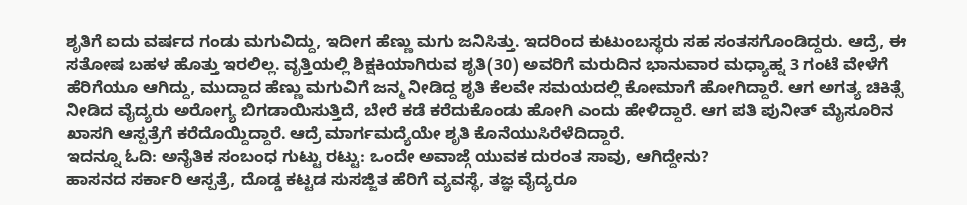ಶೃತಿಗೆ ಐದು ವರ್ಷದ ಗಂಡು ಮಗುವಿದ್ದು, ಇದೀಗ ಹೆಣ್ಣು ಮಗು ಜನಿಸಿತ್ತು. ಇದರಿಂದ ಕುಟುಂಬಸ್ಥರು ಸಹ ಸಂತಸಗೊಂಡಿದ್ದರು. ಆದ್ರೆ, ಈ ಸತೋಷ ಬಹಳ ಹೊತ್ತು ಇರಲಿಲ್ಲ. ವೃತ್ತಿಯಲ್ಲಿ ಶಿಕ್ಷಕಿಯಾಗಿರುವ ಶೃತಿ(30) ಅವರಿಗೆ ಮರುದಿನ ಭಾನುವಾರ ಮಧ್ಯಾಹ್ನ 3 ಗಂಟೆ ವೇಳೆಗೆ ಹೆರಿಗೆಯೂ ಆಗಿದ್ದು, ಮುದ್ದಾದ ಹೆಣ್ಣು ಮಗುವಿಗೆ ಜನ್ಮ ನೀಡಿದ್ದ ಶೃತಿ ಕೆಲವೇ ಸಮಯದಲ್ಲಿ ಕೋಮಾಗೆ ಹೋಗಿದ್ದಾರೆ. ಆಗ ಅಗತ್ಯ ಚಿಕಿತ್ಸೆ ನೀಡಿದ ವೈದ್ಯರು ಅರೋಗ್ಯ ಬಿಗಡಾಯಿಸುತ್ತಿದೆ, ಬೇರೆ ಕಡೆ ಕರೆದುಕೊಂಡು ಹೋಗಿ ಎಂದು ಹೇಳಿದ್ದಾರೆ. ಆಗ ಪತಿ ಪುನೀತ್ ಮೈಸೂರಿನ ಖಾಸಗಿ ಆಸ್ಪತ್ರೆಗೆ ಕರೆದೊಯ್ದಿದ್ದಾರೆ. ಆದ್ರೆ ಮಾರ್ಗಮದ್ಯೆಯೇ ಶೃತಿ ಕೊನೆಯುಸಿರೆಳೆದಿದ್ದಾರೆ.
ಇದನ್ನೂ ಓದಿ: ಅನೈತಿಕ ಸಂಬಂಧ ಗುಟ್ಟು ರಟ್ಟು: ಒಂದೇ ಅವಾಜ್ಗೆ ಯುವಕ ದುರಂತ ಸಾವು, ಆಗಿದ್ದೇನು?
ಹಾಸನದ ಸರ್ಕಾರಿ ಆಸ್ಪತ್ರೆ, ದೊಡ್ಡ ಕಟ್ಟಡ ಸುಸಜ್ಜಿತ ಹೆರಿಗೆ ವ್ಯವಸ್ಥೆ, ತಜ್ಞ ವೈದ್ಯರೂ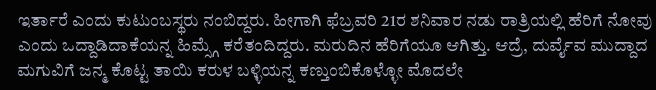ಇರ್ತಾರೆ ಎಂದು ಕುಟುಂಬಸ್ಥರು ನಂಬಿದ್ದರು. ಹೀಗಾಗಿ ಫೆಬ್ರವರಿ 21ರ ಶನಿವಾರ ನಡು ರಾತ್ರಿಯಲ್ಲಿ ಹೆರಿಗೆ ನೋವು ಎಂದು ಒದ್ದಾಡಿದಾಕೆಯನ್ನ ಹಿಮ್ಸ್ಗೆ ಕರೆತಂದಿದ್ದರು. ಮರುದಿನ ಹೆರಿಗೆಯೂ ಆಗಿತ್ತು. ಆದ್ರೆ, ದುರ್ವೈವ ಮುದ್ದಾದ ಮಗುವಿಗೆ ಜನ್ಮ ಕೊಟ್ಟ ತಾಯಿ ಕರುಳ ಬಳ್ಳಿಯನ್ನ ಕಣ್ತುಂಬಿಕೊಳ್ಳೋ ಮೊದಲೇ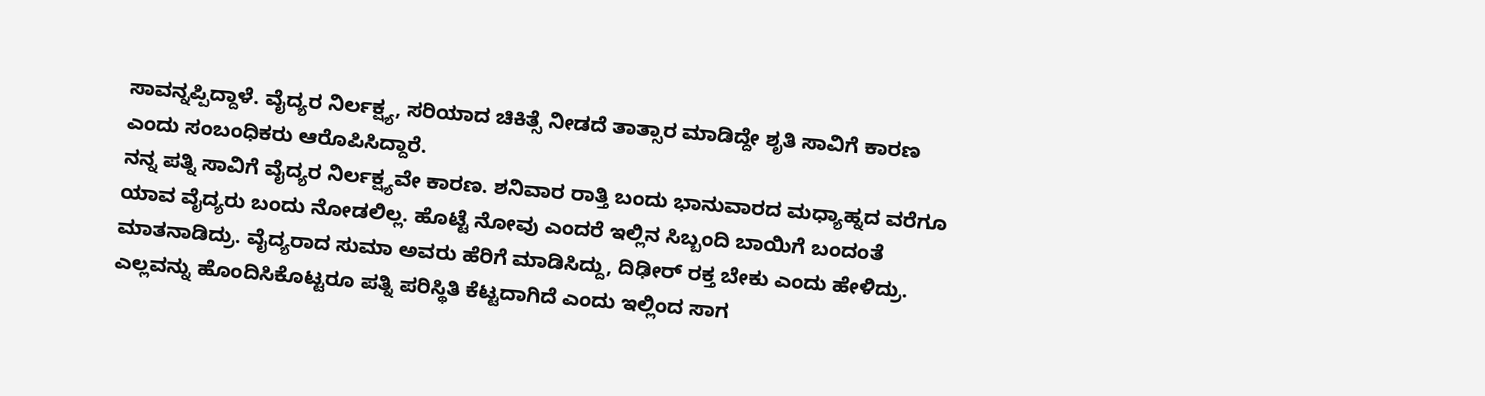ಸಾವನ್ನಪ್ಪಿದ್ದಾಳೆ. ವೈದ್ಯರ ನಿರ್ಲಕ್ಷ್ಯ, ಸರಿಯಾದ ಚಿಕಿತ್ಸೆ ನೀಡದೆ ತಾತ್ಸಾರ ಮಾಡಿದ್ದೇ ಶೃತಿ ಸಾವಿಗೆ ಕಾರಣ ಎಂದು ಸಂಬಂಧಿಕರು ಆರೊಪಿಸಿದ್ದಾರೆ.
ನನ್ನ ಪತ್ನಿ ಸಾವಿಗೆ ವೈದ್ಯರ ನಿರ್ಲಕ್ಷ್ಯವೇ ಕಾರಣ. ಶನಿವಾರ ರಾತ್ತಿ ಬಂದು ಭಾನುವಾರದ ಮಧ್ಯಾಹ್ನದ ವರೆಗೂ ಯಾವ ವೈದ್ಯರು ಬಂದು ನೋಡಲಿಲ್ಲ. ಹೊಟ್ಟೆ ನೋವು ಎಂದರೆ ಇಲ್ಲಿನ ಸಿಬ್ಬಂದಿ ಬಾಯಿಗೆ ಬಂದಂತೆ ಮಾತನಾಡಿದ್ರು. ವೈದ್ಯರಾದ ಸುಮಾ ಅವರು ಹೆರಿಗೆ ಮಾಡಿಸಿದ್ದು, ದಿಢೀರ್ ರಕ್ತ ಬೇಕು ಎಂದು ಹೇಳಿದ್ರು. ಎಲ್ಲವನ್ನು ಹೊಂದಿಸಿಕೊಟ್ಟರೂ ಪತ್ನಿ ಪರಿಸ್ಥಿತಿ ಕೆಟ್ಟದಾಗಿದೆ ಎಂದು ಇಲ್ಲಿಂದ ಸಾಗ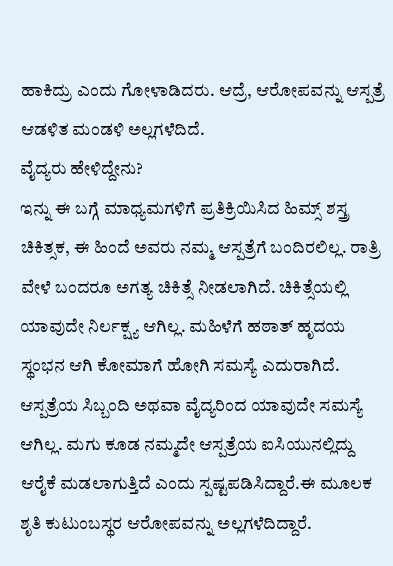ಹಾಕಿದ್ರು ಎಂದು ಗೋಳಾಡಿದರು. ಆದ್ರೆ, ಆರೋಪವನ್ನು ಆಸ್ಪತ್ರೆ ಆಡಳಿತ ಮಂಡಳಿ ಅಲ್ಲಗಳೆದಿದೆ.
ವೈದ್ಯರು ಹೇಳಿದ್ದೇನು?
ಇನ್ನು ಈ ಬಗ್ಗೆ ಮಾಧ್ಯಮಗಳಿಗೆ ಪ್ರತಿಕ್ರಿಯಿಸಿದ ಹಿಮ್ಸ್ ಶಸ್ತ್ರ ಚಿಕಿತ್ಸಕ, ಈ ಹಿಂದೆ ಅವರು ನಮ್ಮ ಆಸ್ಪತ್ರೆಗೆ ಬಂದಿರಲಿಲ್ಲ. ರಾತ್ರಿ ವೇಳೆ ಬಂದರೂ ಅಗತ್ಯ ಚಿಕಿತ್ಸೆ ನೀಡಲಾಗಿದೆ. ಚಿಕಿತ್ಸೆಯಲ್ಲಿ ಯಾವುದೇ ನಿರ್ಲಕ್ಷ್ಯ ಆಗಿಲ್ಲ. ಮಹಿಳೆಗೆ ಹಠಾತ್ ಹೃದಯ ಸ್ಥಂಭನ ಆಗಿ ಕೋಮಾಗೆ ಹೋಗಿ ಸಮಸ್ಯೆ ಎದುರಾಗಿದೆ. ಆಸ್ಪತ್ರೆಯ ಸಿಬ್ಬಂದಿ ಅಥವಾ ವೈದ್ಯರಿಂದ ಯಾವುದೇ ಸಮಸ್ಯೆ ಆಗಿಲ್ಲ. ಮಗು ಕೂಡ ನಮ್ಮದೇ ಆಸ್ಪತ್ರೆಯ ಐಸಿಯುನಲ್ಲಿದ್ದು ಆರೈಕೆ ಮಡಲಾಗುತ್ತಿದೆ ಎಂದು ಸ್ಪಷ್ಟಪಡಿಸಿದ್ದಾರೆ.ಈ ಮೂಲಕ ಶೃತಿ ಕುಟುಂಬಸ್ಥರ ಆರೋಪವನ್ನು ಅಲ್ಲಗಳೆದಿದ್ದಾರೆ.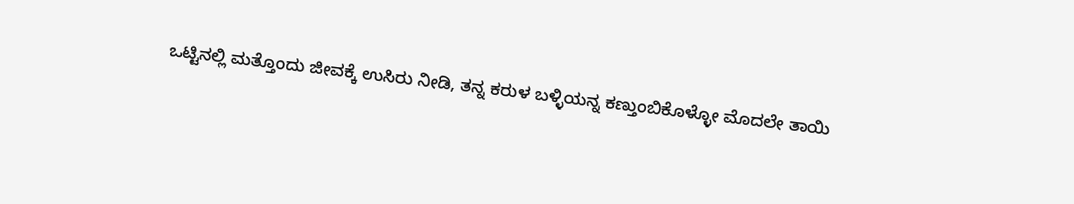ಒಟ್ಟಿನಲ್ಲಿ ಮತ್ತೊಂದು ಜೀವಕ್ಕೆ ಉಸಿರು ನೀಡಿ, ತನ್ನ ಕರುಳ ಬಳ್ಳಿಯನ್ನ ಕಣ್ತುಂಬಿಕೊಳ್ಳೋ ಮೊದಲೇ ತಾಯಿ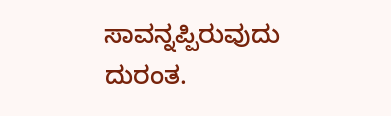ಸಾವನ್ನಪ್ಪಿರುವುದು ದುರಂತ.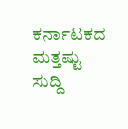ಕರ್ನಾಟಕದ ಮತ್ತಷ್ಟು ಸುದ್ದಿ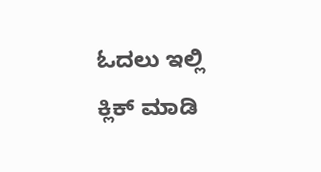ಓದಲು ಇಲ್ಲಿ ಕ್ಲಿಕ್ ಮಾಡಿ